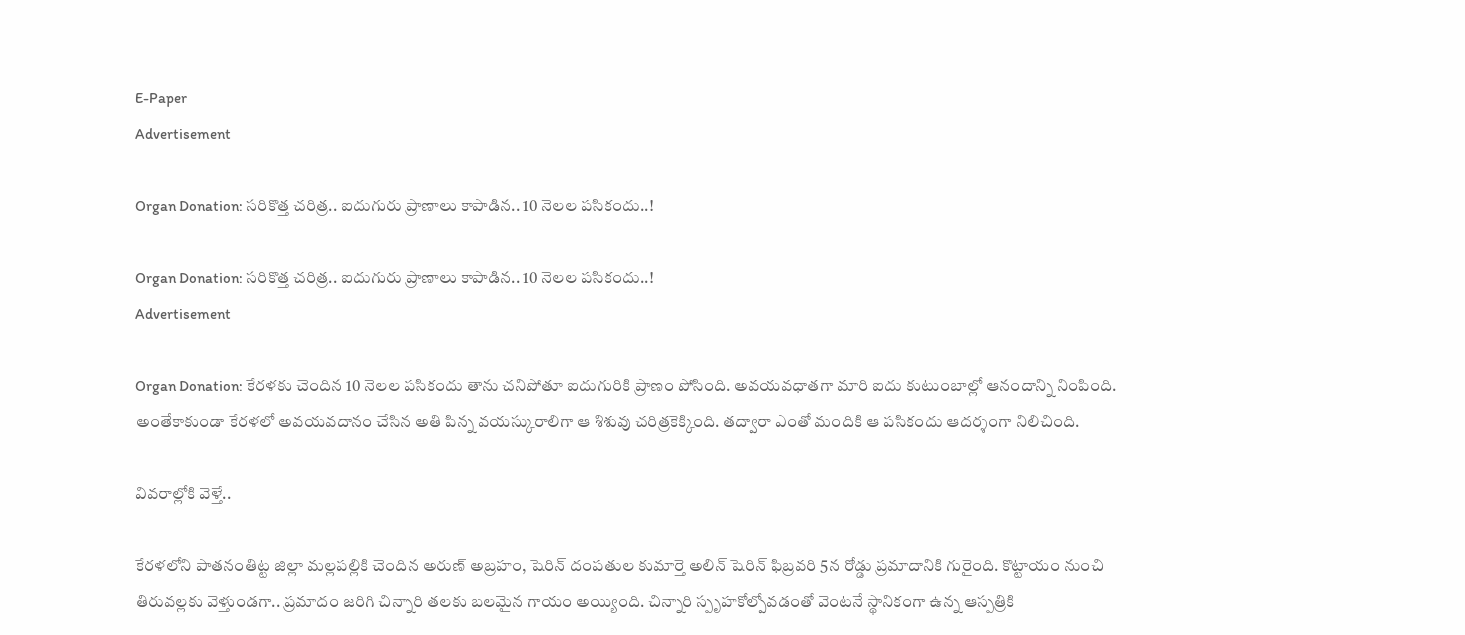E-Paper
Advertisement

Organ Donation: సరికొత్త చరిత్ర.. ఐదుగురు ప్రాణాలు కాపాడిన.. 10 నెలల పసికందు..!

Organ Donation: సరికొత్త చరిత్ర.. ఐదుగురు ప్రాణాలు కాపాడిన.. 10 నెలల పసికందు..!
Advertisement

Organ Donation: కేరళకు చెందిన 10 నెలల పసికందు తాను చనిపోతూ ఐదుగురికి ప్రాణం పోసింది. అవయవధాతగా మారి ఐదు కుటుంబాల్లో ఆనందాన్ని నింపింది. అంతేకాకుండా కేరళలో అవయవదానం చేసిన అతి పిన్న వయస్కురాలిగా ఆ శిశువు చరిత్రకెక్కింది. తద్వారా ఎంతో మందికి ఆ పసికందు ఆదర్శంగా నిలిచింది.

వివరాల్లోకి వెళ్తే..

కేరళలోని పాతనంతిట్ట జిల్లా మల్లపల్లికి చెందిన అరుణ్ అబ్రహం, షెరిన్ దంపతుల కుమార్తె అలిన్ షెరిన్ ఫిబ్రవరి 5న రోడ్డు ప్రమాదానికి గురైంది. కొట్టాయం నుంచి తిరువల్లకు వెళ్తుండగా.. ప్రమాదం జరిగి చిన్నారి తలకు బలమైన గాయం అయ్యింది. చిన్నారి స్పృహకోల్పోవడంతో వెంటనే స్థానికంగా ఉన్న ఆస్పత్రికి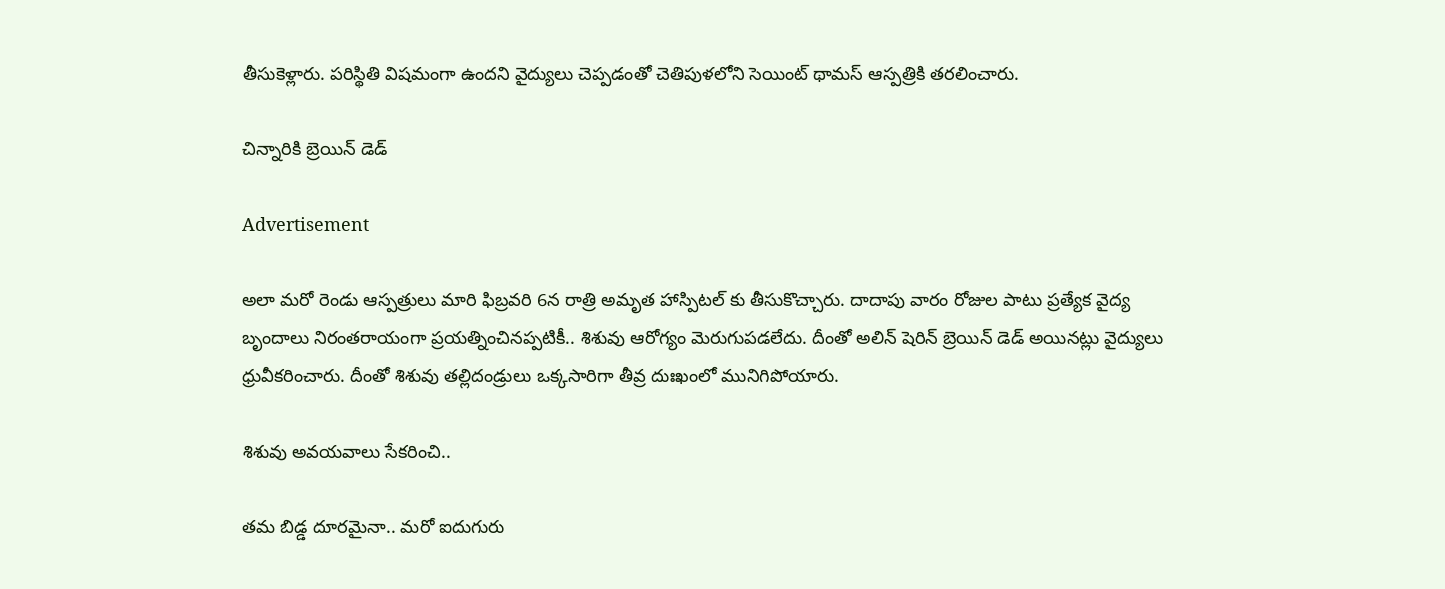తీసుకెళ్లారు. పరిస్థితి విషమంగా ఉందని వైద్యులు చెప్పడంతో చెతిపుళలోని సెయింట్ థామస్ ఆస్పత్రికి తరలించారు.

చిన్నారికి బ్రెయిన్ డెడ్

Advertisement

అలా మరో రెండు ఆస్పత్రులు మారి ఫిబ్రవరి 6న రాత్రి అమృత హాస్పిటల్ కు తీసుకొచ్చారు. దాదాపు వారం రోజుల పాటు ప్రత్యేక వైద్య బృందాలు నిరంతరాయంగా ప్రయత్నించినప్పటికీ.. శిశువు ఆరోగ్యం మెరుగుపడలేదు. దీంతో అలిన్ షెరిన్ బ్రెయిన్ డెడ్ అయినట్లు వైద్యులు ధ్రువీకరించారు. దీంతో శిశువు తల్లిదండ్రులు ఒక్కసారిగా తీవ్ర దుఃఖంలో మునిగిపోయారు.

శిశువు అవయవాలు సేకరించి..

తమ బిడ్డ దూరమైనా.. మరో ఐదుగురు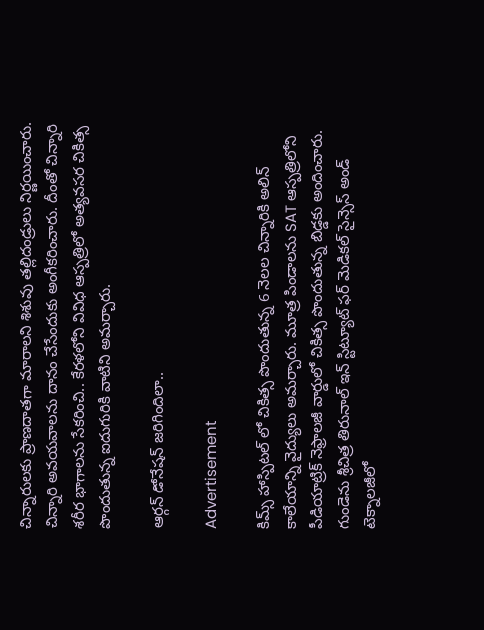చిన్నారులకు ప్రాణదాతగా మారాలని శిశువు తల్లిదండ్రులు నిర్ణయించారు. చిన్నారి అవయవాలను దానం చేసేందుకు అంగీకరించారు. దీంతో చిన్నారి శరీర భాగాలను సేకరించి.. కేరళలోని వివిధ ఆస్పత్రిలో అత్యవసర చికిత్స పొందుతున్న ఐదుగురికి వాటిని అమర్చారు.

ఆర్గన్ డోనేషన్ జరిగిందిలా..

Advertisement

కిమ్స్ హాస్పిటల్ లో చికిత్స పొందుతున్న 6 నెలల చిన్నారికి అలిన్ కాలేయాన్ని వైద్యులు అమర్చారు. మూత్ర పిండాలను SAT ఆస్పత్రిలోని పీడియాట్రిక్ నెఫ్రాలజీ వార్డులో చికిత్స పొందుతున్న బిడ్డకు అందించారు. గుండెను శ్రీచిత్ర తిరునాల్ ఇన్ స్టిట్యూట్ ఫర్ మెడికల్ సైన్సెస్ అండ్ టెక్నాలజీలో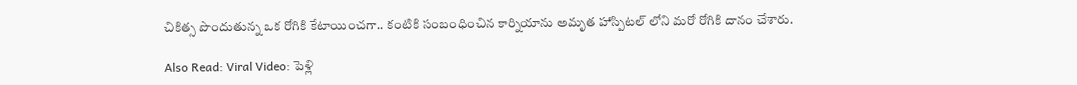చికిత్స పొందుతున్న ఒక రోగికి కేటాయించగా.. కంటికి సంబంధించిన కార్నియాను అమృత హాస్పిటల్ లోని మరో రోగికి దానం చేశారు.

Also Read: Viral Video: పెళ్లి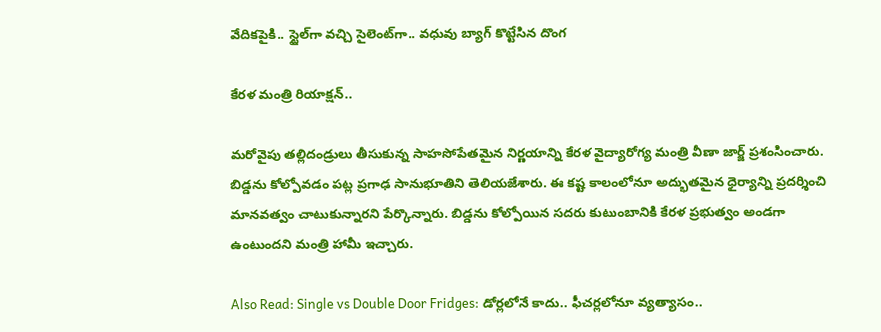వేదికపైకి.. స్టైల్‌గా వచ్చి సైలెంట్‌గా.. వధువు బ్యాగ్ కొట్టేసిన దొంగ

కేరళ మంత్రి రియాక్షన్..

మరోవైపు తల్లిదండ్రులు తీసుకున్న సాహసోపేతమైన నిర్ణయాన్ని కేరళ వైద్యారోగ్య మంత్రి వీణా జార్జ్ ప్రశంసించారు. బిడ్డను కోల్పోవడం పట్ల ప్రగాఢ సానుభూతిని తెలియజేశారు. ఈ కష్ట కాలంలోనూ అద్భుతమైన ధైర్యాన్ని ప్రదర్శించి మానవత్వం చాటుకున్నారని పేర్కొన్నారు. బిడ్డను కోల్పోయిన సదరు కుటుంబానికి కేరళ ప్రభుత్వం అండగా ఉంటుందని మంత్రి హామీ ఇచ్చారు.

Also Read: Single vs Double Door Fridges: డోర్లలోనే కాదు.. ఫీచర్లలోనూ వ్యత్యాసం..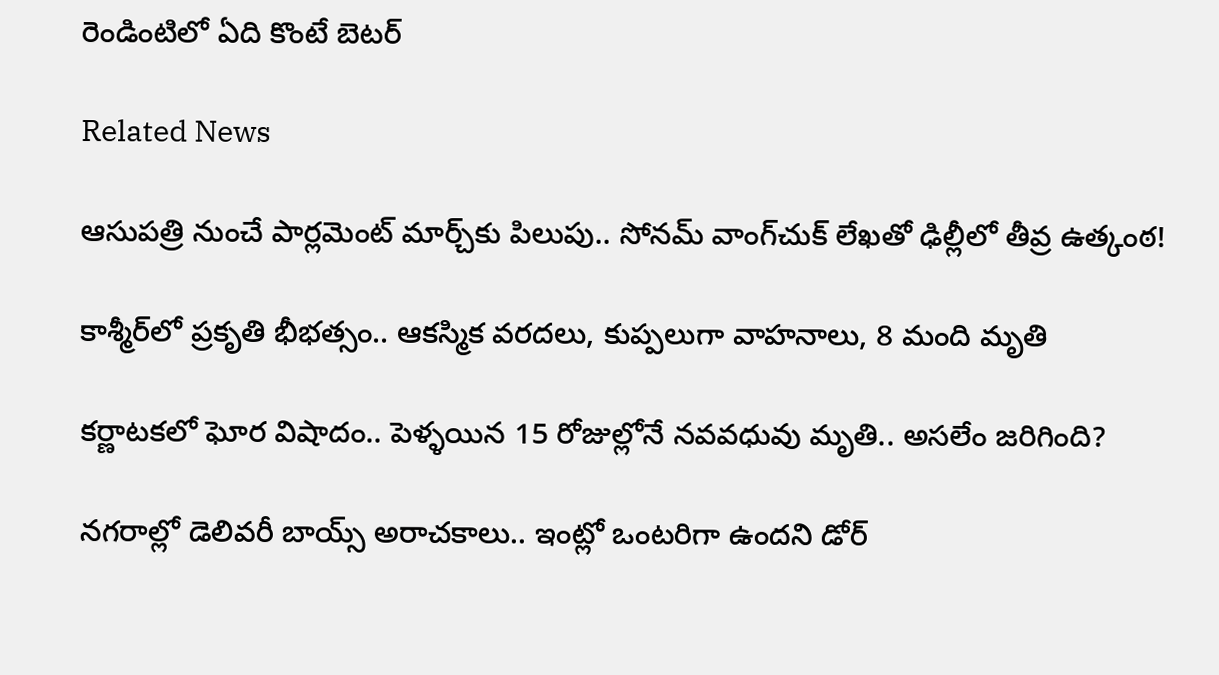రెండింటిలో ఏది కొంటే బెటర్

Related News

ఆసుపత్రి నుంచే పార్లమెంట్ మార్చ్‌కు పిలుపు.. సోనమ్ వాంగ్‌చుక్ లేఖతో ఢిల్లీలో తీవ్ర ఉత్కంఠ!

కాశ్మీర్‌లో ప్రకృతి భీభత్సం.. ఆకస్మిక వరదలు, కుప్పలుగా వాహనాలు, 8 మంది మృతి

కర్ణాటకలో ఘోర విషాదం.. పెళ్ళయిన 15 రోజుల్లోనే నవవధువు మృతి.. అసలేం జరిగింది?

నగరాల్లో డెలివరీ బాయ్స్ అరాచకాలు.. ఇంట్లో ఒంటరిగా ఉందని డోర్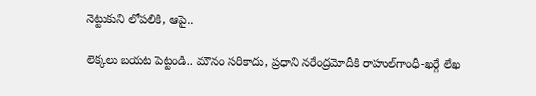నెట్టుకుని లోపలికి, ఆపై..

లెక్కలు బయట పెట్టండి.. మౌనం సరికాదు, ప్రధాని నరేంద్రమోదీకి రాహుల్‌‌గాంధీ-ఖర్గే లేఖ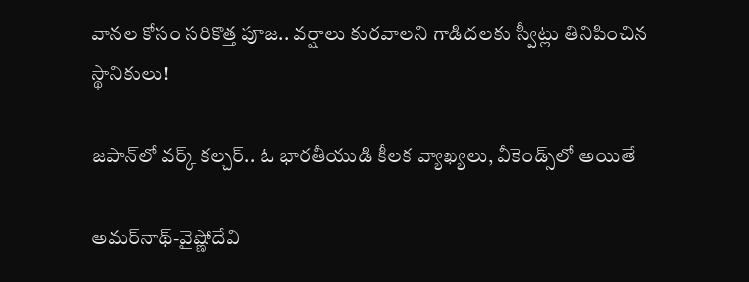వానల కోసం సరికొత్త పూజ.. వర్షాలు కురవాలని గాడిదలకు స్వీట్లు తినిపించిన స్థానికులు!

జపాన్‌లో వర్క్ కల్చర్.. ఓ భారతీయుడి కీలక వ్యాఖ్యలు, వీకెండ్స్‌లో అయితే

అమర్‌నాథ్-వైష్ణోదేవి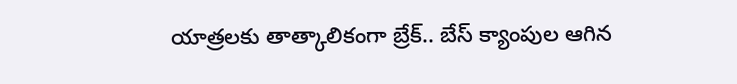యాత్రలకు తాత్కాలికంగా బ్రేక్.. బేస్ క్యాంపుల ఆగిన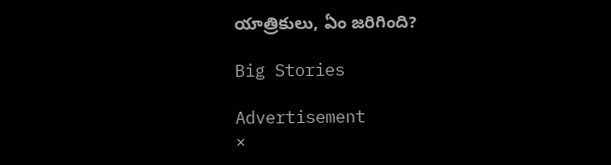యాత్రికులు, ఏం జరిగింది?

Big Stories

Advertisement
×